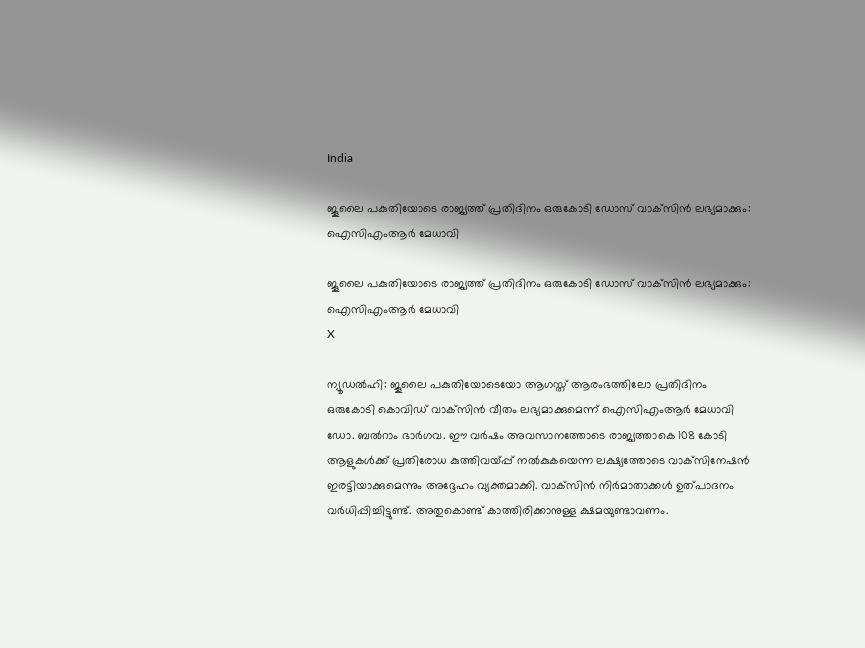India

ജൂലൈ പകുതിയോടെ രാജ്യത്ത് പ്രതിദിനം ഒരുകോടി ഡോസ് വാക്‌സിന്‍ ലഭ്യമാക്കും: ഐസിഎംആര്‍ മേധാവി

ജൂലൈ പകുതിയോടെ രാജ്യത്ത് പ്രതിദിനം ഒരുകോടി ഡോസ് വാക്‌സിന്‍ ലഭ്യമാക്കും: ഐസിഎംആര്‍ മേധാവി
X

ന്യൂഡല്‍ഹി: ജൂലൈ പകുതിയോടെയോ ആഗസ്ത് ആരംഭത്തിലോ പ്രതിദിനം ഒരുകോടി കൊവിഡ് വാക്‌സിന്‍ വീതം ലഭ്യമാക്കുമെന്ന് ഐസിഎംആര്‍ മേധാവി ഡോ. ബല്‍റാം ഭാര്‍ഗവ. ഈ വര്‍ഷം അവസാനത്തോടെ രാജ്യത്താകെ 108 കോടി ആളുകള്‍ക്ക് പ്രതിരോധ കുത്തിവയ്പ്പ് നല്‍കുകയെന്ന ലക്ഷ്യത്തോടെ വാക്‌സിനേഷന്‍ ഇരട്ടിയാക്കുമെന്നും അദ്ദേഹം വ്യക്തമാക്കി. വാക്‌സിന്‍ നിര്‍മാതാക്കള്‍ ഉത്പാദനം വര്‍ധിപ്പിച്ചിട്ടുണ്ട്. അതുകൊണ്ട് കാത്തിരിക്കാനുള്ള ക്ഷമയുണ്ടാവണം.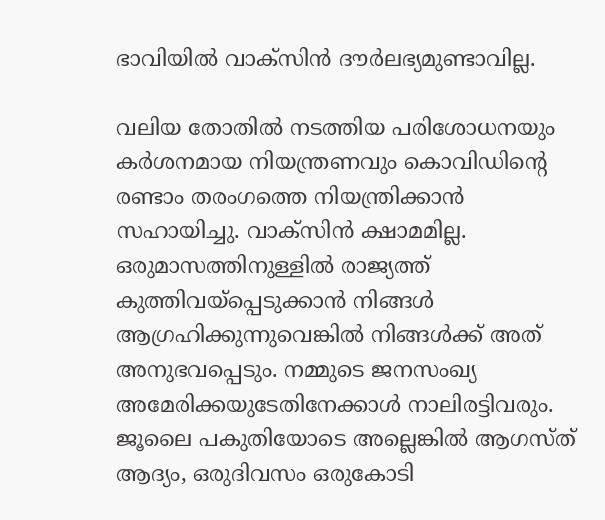ഭാവിയില്‍ വാക്‌സിന്‍ ദൗര്‍ലഭ്യമുണ്ടാവില്ല.

വലിയ തോതില്‍ നടത്തിയ പരിശോധനയും കര്‍ശനമായ നിയന്ത്രണവും കൊവിഡിന്റെ രണ്ടാം തരംഗത്തെ നിയന്ത്രിക്കാന്‍ സഹായിച്ചു. വാക്‌സിന്‍ ക്ഷാമമില്ല. ഒരുമാസത്തിനുള്ളില്‍ രാജ്യത്ത് കുത്തിവയ്‌പ്പെടുക്കാന്‍ നിങ്ങള്‍ ആഗ്രഹിക്കുന്നുവെങ്കില്‍ നിങ്ങള്‍ക്ക് അത് അനുഭവപ്പെടും. നമ്മുടെ ജനസംഖ്യ അമേരിക്കയുടേതിനേക്കാള്‍ നാലിരട്ടിവരും. ജൂലൈ പകുതിയോടെ അല്ലെങ്കില്‍ ആഗസ്ത് ആദ്യം, ഒരുദിവസം ഒരുകോടി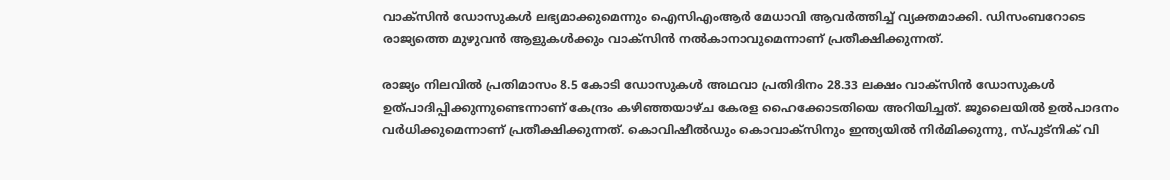വാക്‌സിന്‍ ഡോസുകള്‍ ലഭ്യമാക്കുമെന്നും ഐസിഎംആര്‍ മേധാവി ആവര്‍ത്തിച്ച് വ്യക്തമാക്കി. ഡിസംബറോടെ രാജ്യത്തെ മുഴുവന്‍ ആളുകള്‍ക്കും വാക്‌സിന്‍ നല്‍കാനാവുമെന്നാണ് പ്രതീക്ഷിക്കുന്നത്.

രാജ്യം നിലവില്‍ പ്രതിമാസം 8.5 കോടി ഡോസുകള്‍ അഥവാ പ്രതിദിനം 28.33 ലക്ഷം വാക്‌സിന്‍ ഡോസുകള്‍ ഉത്പാദിപ്പിക്കുന്നുണ്ടെന്നാണ് കേന്ദ്രം കഴിഞ്ഞയാഴ്ച കേരള ഹൈക്കോടതിയെ അറിയിച്ചത്. ജൂലൈയില്‍ ഉല്‍പാദനം വര്‍ധിക്കുമെന്നാണ് പ്രതീക്ഷിക്കുന്നത്. കൊവിഷീല്‍ഡും കൊവാക്‌സിനും ഇന്ത്യയില്‍ നിര്‍മിക്കുന്നു, സ്പുട്‌നിക് വി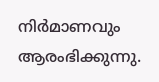നിര്‍മാണവും ആരംഭിക്കുന്നു.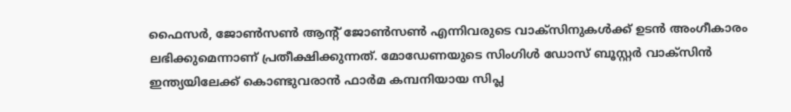ഫൈസര്‍, ജോണ്‍സണ്‍ ആന്റ് ജോണ്‍സണ്‍ എന്നിവരുടെ വാക്‌സിനുകള്‍ക്ക് ഉടന്‍ അംഗീകാരം ലഭിക്കുമെന്നാണ് പ്രതീക്ഷിക്കുന്നത്. മോഡേണയുടെ സിംഗിള്‍ ഡോസ് ബൂസ്റ്റര്‍ വാക്‌സിന്‍ ഇന്ത്യയിലേക്ക് കൊണ്ടുവരാന്‍ ഫാര്‍മ കമ്പനിയായ സിപ്ല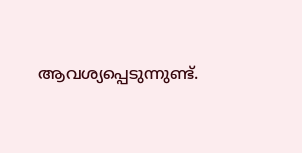ആവശ്യപ്പെടുന്നുണ്ട്.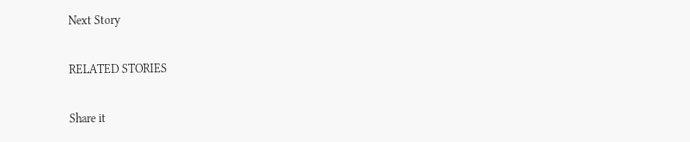Next Story

RELATED STORIES

Share it